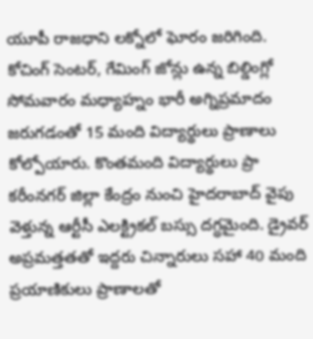యూపీ రాజధాని లక్నోలో ఘోరం జరిగింది. కోచింగ్ సెంటర్, గేమింగ్ జోన్లు ఉన్న బిల్డింగ్లో సోమవారం మధ్యాహ్నం భారీ అగ్నిప్రమాదం జరుగడంతో 15 మంది విద్యార్థులు ప్రాణాలు కోల్పోయారు. కొంతమంది విద్యార్థులు ప్రా
కరీంనగర్ జిల్లా కేంద్రం నుంచి హైదరాబాద్ వైపు వెళ్తున్న ఆర్టీసీ ఎలక్ట్రికల్ బస్సు దగ్ధమైంది. డ్రైవర్ అప్రమత్తతతో ఇద్దరు చిన్నారులు సహా 40 మంది ప్రయాణికులు ప్రాణాలతో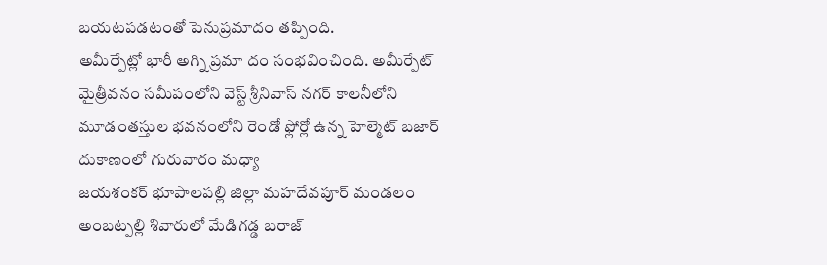బయటపడటంతో పెనుప్రమాదం తప్పింది.
అమీర్పేట్లో భారీ అగ్ని ప్రమా దం సంభవించింది. అమీర్పేట్ మైత్రీవనం సమీపంలోని వెస్ట్ శ్రీనివాస్ నగర్ కాలనీలోని మూడంతస్తుల భవనంలోని రెండో ఫ్లోర్లో ఉన్న హెల్మెట్ బజార్ దుకాణంలో గురువారం మధ్యా
జయశంకర్ భూపాలపల్లి జిల్లా మహదేవపూర్ మండలం అంబట్పల్లి శివారులో మేడిగడ్డ బరాజ్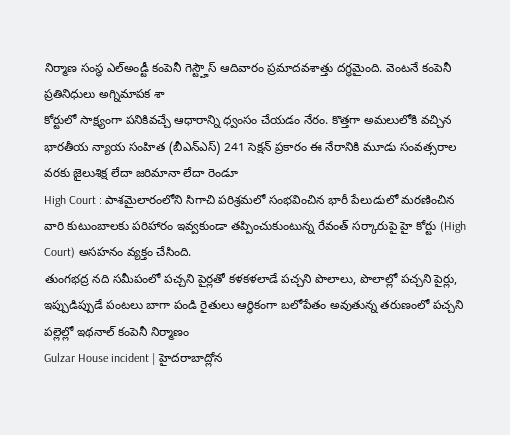నిర్మాణ సంస్థ ఎల్అండ్టీ కంపెనీ గెస్ట్హౌస్ ఆదివారం ప్రమాదవశాత్తు దగ్ధమైంది. వెంటనే కంపెనీ ప్రతినిధులు అగ్నిమాపక శా
కోర్టులో సాక్ష్యంగా పనికివచ్చే ఆధారాన్ని ధ్వంసం చేయడం నేరం. కొత్తగా అమలులోకి వచ్చిన భారతీయ న్యాయ సంహిత (బీఎన్ఎస్) 241 సెక్షన్ ప్రకారం ఈ నేరానికి మూడు సంవత్సరాల వరకు జైలుశిక్ష లేదా జరిమానా లేదా రెండూ
High Court : పాశమైలారంలోని సిగాచి పరిశ్రమలో సంభవించిన భారీ పేలుడులో మరణించిన వారి కుటుంబాలకు పరిహారం ఇవ్వకుండా తప్పించుకుంటున్న రేవంత్ సర్కారుపై హై కోర్టు (High Court) అసహనం వ్యక్తం చేసింది.
తుంగభద్ర నది సమీపంలో పచ్చని పైర్లతో కళకళలాడే పచ్చని పొలాలు, పొలాల్లో పచ్చని పైర్లు, ఇప్పుడిప్పుడే పంటలు బాగా పండి రైతులు ఆర్థికంగా బలోపేతం అవుతున్న తరుణంలో పచ్చని పల్లెల్లో ఇథనాల్ కంపెనీ నిర్మాణం
Gulzar House incident | హైదరాబాద్లోన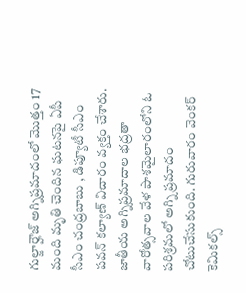గుల్జార్హౌజ్ అగ్నిప్రమాదంలో మొత్తం 17 మంది మృతి చెందిన ఘటనపై ఏపీ సీఎం చంద్రబాబు , డిప్యూటీ సీఎం పవన్ కల్యాణ్ విచారం వ్యక్తం చేశారు.
జాతీయ అగ్నిప్రమాదాల భద్రతా వారోత్సవాల వేళ పాశమైలారంలోని ఓ పరిశ్రమలో అగ్ని ప్రమాదం చోటుచేసుకుంది. గురువారం వెంకర్ కెమికల్స్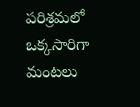పరిశ్రమలో ఒక్కసారిగా మంటలు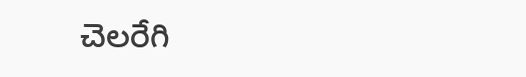చెలరేగి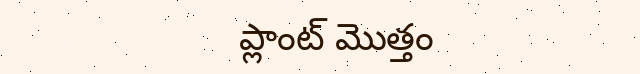ప్లాంట్ మొత్తం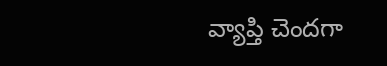వ్యాప్తి చెందగా